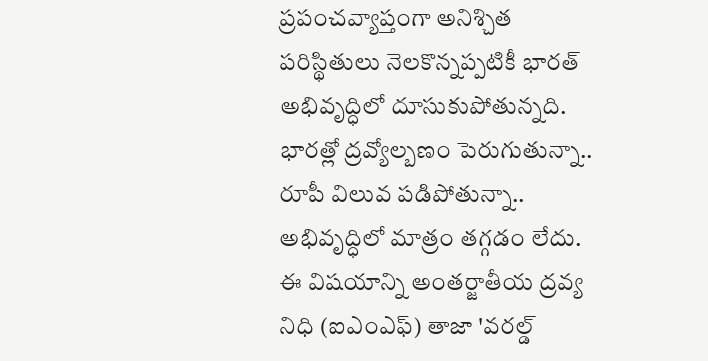ప్రపంచవ్యాప్తంగా అనిశ్చిత పరిస్థితులు నెలకొన్నప్పటికీ భారత్ అభివృద్ధిలో దూసుకుపోతున్నది. భారత్లో ద్రవ్యోల్బణం పెరుగుతున్నా.. రూపీ విలువ పడిపోతున్నా.. అభివృద్ధిలో మాత్రం తగ్గడం లేదు. ఈ విషయాన్ని అంతర్జాతీయ ద్రవ్య నిధి (ఐఎంఎఫ్) తాజా 'వరల్డ్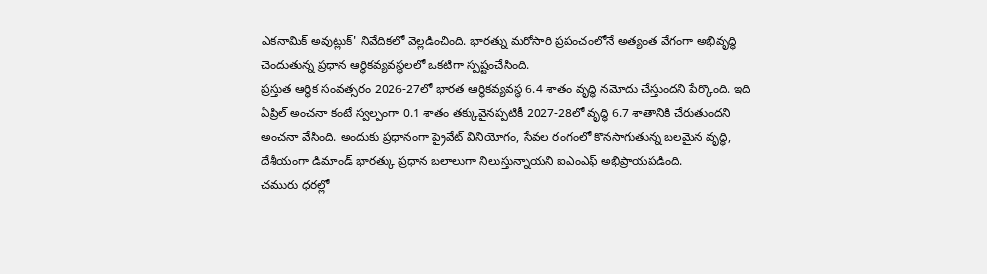ఎకనామిక్ అవుట్లుక్' నివేదికలో వెల్లడించింది. భారత్ను మరోసారి ప్రపంచంలోనే అత్యంత వేగంగా అభివృద్ధి చెందుతున్న ప్రధాన ఆర్థికవ్యవస్థలలో ఒకటిగా స్పష్టంచేసింది.
ప్రస్తుత ఆర్థిక సంవత్సరం 2026-27లో భారత ఆర్థికవ్యవస్థ 6.4 శాతం వృద్ధి నమోదు చేస్తుందని పేర్కొంది. ఇది ఏప్రిల్ అంచనా కంటే స్వల్పంగా 0.1 శాతం తక్కువైనప్పటికీ 2027-28లో వృద్ధి 6.7 శాతానికి చేరుతుందని అంచనా వేసింది. అందుకు ప్రధానంగా ప్రైవేట్ వినియోగం, సేవల రంగంలో కొనసాగుతున్న బలమైన వృద్ధి, దేశీయంగా డిమాండ్ భారత్కు ప్రధాన బలాలుగా నిలుస్తున్నాయని ఐఎంఎఫ్ అభిప్రాయపడింది.
చమురు ధరల్లో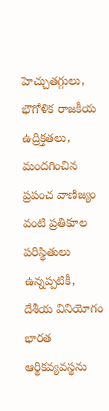హెచ్చుతగ్గులు, భౌగోళిక రాజకీయ ఉద్రిక్తతలు, మందగించిన ప్రపంచ వాణిజ్యం వంటి ప్రతికూల పరిస్థితులు ఉన్నప్పటికీ, దేశీయ వినియోగం భారత ఆర్థికవ్యవస్థను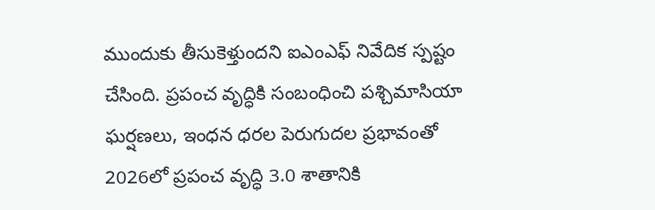ముందుకు తీసుకెళ్తుందని ఐఎంఎఫ్ నివేదిక స్పష్టం చేసింది. ప్రపంచ వృద్ధికి సంబంధించి పశ్చిమాసియా ఘర్షణలు, ఇంధన ధరల పెరుగుదల ప్రభావంతో 2026లో ప్రపంచ వృద్ధి 3.0 శాతానికి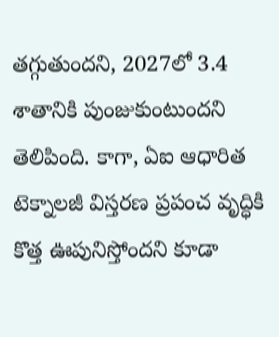తగ్గుతుందని, 2027లో 3.4 శాతానికి పుంజుకుంటుందని తెలిపింది. కాగా, ఏఐ ఆధారిత టెక్నాలజీ విస్తరణ ప్రపంచ వృద్ధికి కొత్త ఊపునిస్తోందని కూడా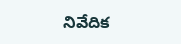నివేదిక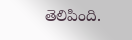తెలిపింది.